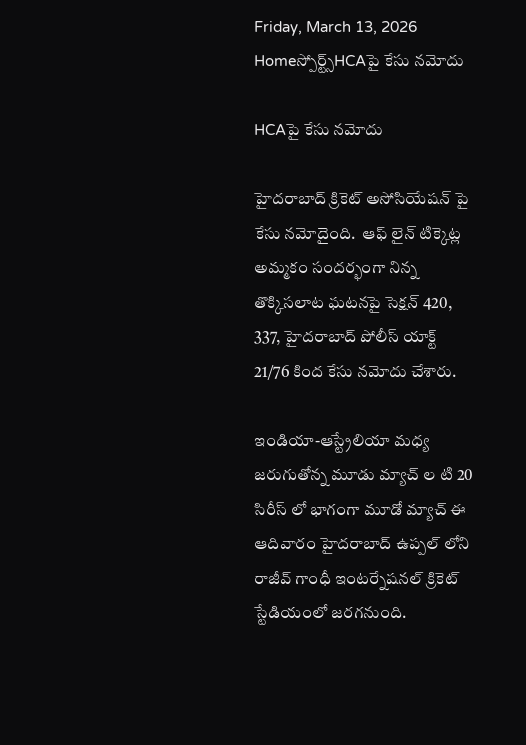Friday, March 13, 2026
Homeస్పోర్ట్స్HCAపై కేసు నమోదు

HCAపై కేసు నమోదు

హైదరాబాద్ క్రికెట్ అసోసియేషన్ పై కేసు నమోదైంది.  ఆఫ్ లైన్ టిక్కెట్ల అమ్మకం సందర్భంగా నిన్న  తొక్కిసలాట ఘటనపై సెక్షన్ 420, 337, హైదరాబాద్ పోలీస్ యాక్ట్ 21/76 కింద కేసు నమోదు చేశారు.

ఇండియా-ఆస్ట్రేలియా మధ్య జరుగుతోన్న మూడు మ్యాచ్ ల టి 20  సిరీస్ లో భాగంగా మూడో మ్యాచ్ ఈ ఆదివారం హైదరాబాద్ ఉప్పల్ లోని  రాజీవ్ గాంధీ ఇంటర్నేషనల్ క్రికెట్ స్టేడియంలో జరగనుంది.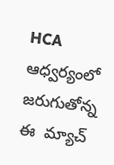HCA ఆధ్వర్యంలో జరుగుతోన్న ఈ  మ్యాచ్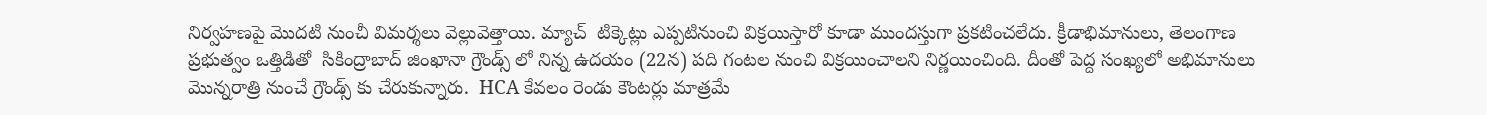నిర్వహణపై మొదటి నుంచీ విమర్శలు వెల్లువెత్తాయి. మ్యాచ్  టిక్కెట్లు ఎప్పటినుంచి విక్రయిస్తారో కూడా ముందస్తుగా ప్రకటించలేదు. క్రీడాభిమానులు, తెలంగాణ ప్రభుత్వం ఒత్తిడితో  సికింద్రాబాద్ జింఖానా గ్రౌండ్స్ లో నిన్న ఉదయం (22న) పది గంటల నుంచి విక్రయించాలని నిర్ణయించింది. దీంతో పెద్ద సంఖ్యలో అభిమానులు మొన్నరాత్రి నుంచే గ్రౌండ్స్ కు చేరుకున్నారు.  HCA కేవలం రెండు కౌంటర్లు మాత్రమే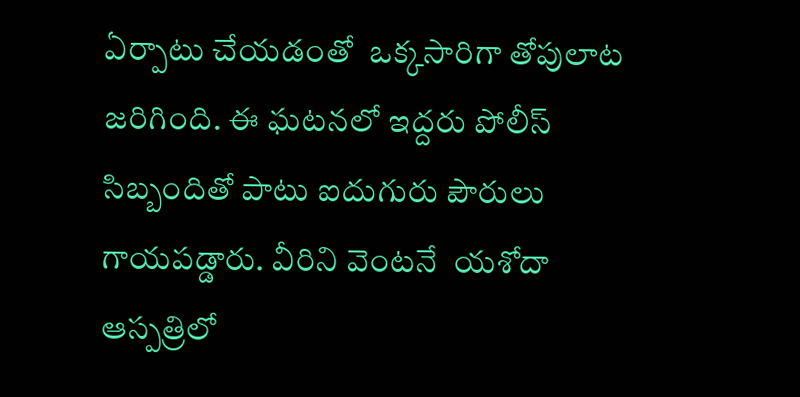ఏర్పాటు చేయడంతో  ఒక్కసారిగా తోపులాట జరిగింది. ఈ ఘటనలో ఇద్దరు పోలీస్ సిబ్బందితో పాటు ఐదుగురు పౌరులు గాయపడ్డారు. వీరిని వెంటనే  యశోదా ఆస్పత్రిలో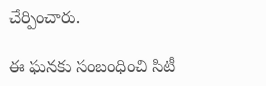చేర్పించారు.

ఈ ఘనకు సంబంధించి సిటీ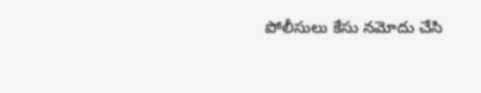పోలీసులు కేసు నమోదు చేసి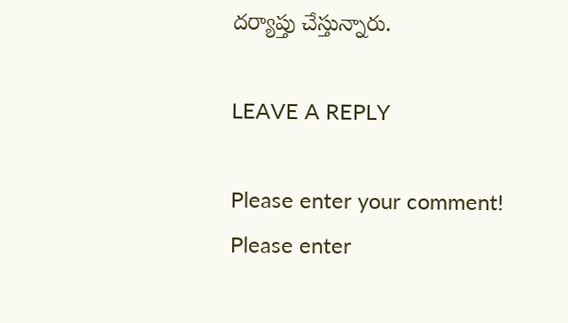దర్యాప్తు చేస్తున్నారు.

LEAVE A REPLY

Please enter your comment!
Please enter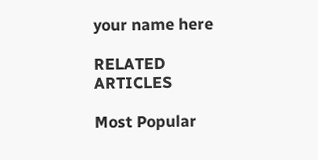your name here

RELATED ARTICLES

Most Popular